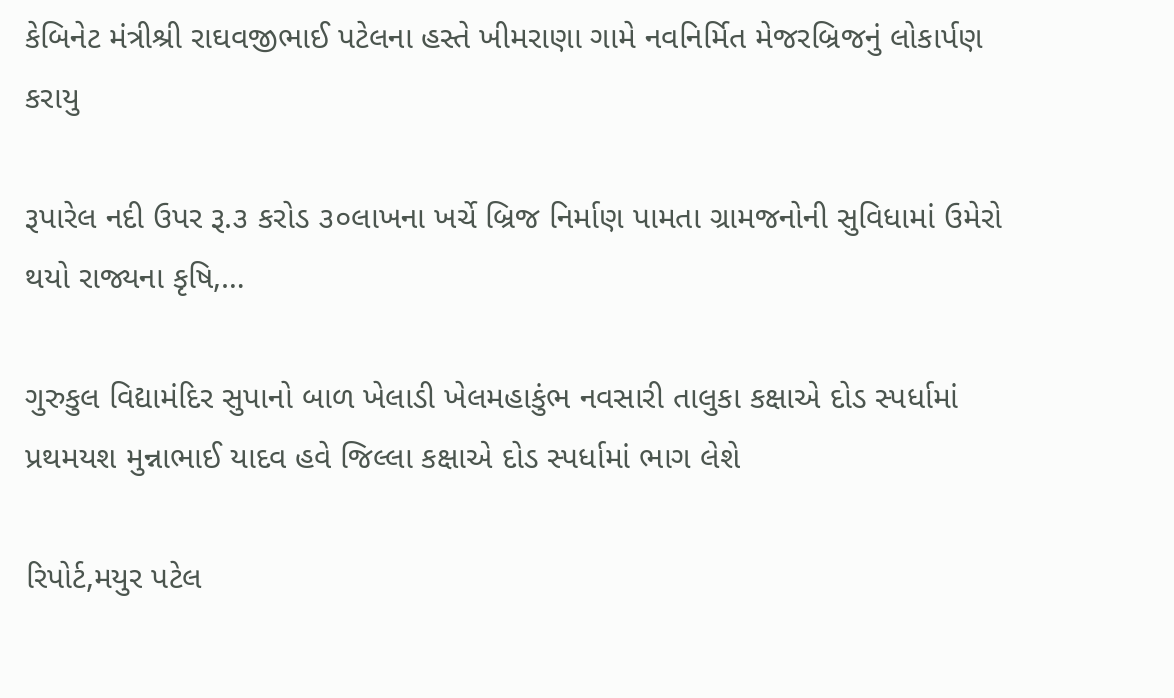કેબિનેટ મંત્રીશ્રી રાઘવજીભાઈ પટેલના હસ્તે ખીમરાણા ગામે નવનિર્મિત મેજરબ્રિજનું લોકાર્પણ કરાયુ

રૂપારેલ નદી ઉપર રૂ.૩ કરોડ ૩૦લાખના ખર્ચે બ્રિજ નિર્માણ પામતા ગ્રામજનોની સુવિધામાં ઉમેરો થયો રાજ્યના કૃષિ,…

ગુરુકુલ વિદ્યામંદિર સુપાનો બાળ ખેલાડી ખેલમહાકુંભ નવસારી તાલુકા કક્ષાએ દોડ સ્પર્ધામાં પ્રથમયશ મુન્નાભાઈ યાદવ હવે જિલ્લા કક્ષાએ દોડ સ્પર્ધામાં ભાગ લેશે

રિપોર્ટ,મયુર પટેલ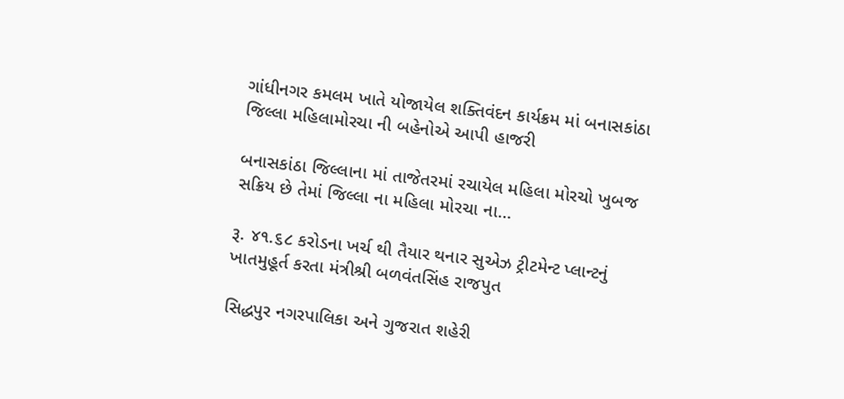ગાંધીનગર કમલમ ખાતે યોજાયેલ શક્તિવંદન કાર્યક્રમ માં બનાસકાંઠા જિલ્લા મહિલામોરચા ની બહેનોએ આપી હાજરી

બનાસકાંઠા જિલ્લાના માં તાજેતરમાં રચાયેલ મહિલા મોરચો ખુબજ સક્રિય છે તેમાં જિલ્લા ના મહિલા મોરચા ના…

રૂ. ૪૧.૬૮ કરોડના ખર્ચ થી તૈયાર થનાર સુએઝ ટ્રીટમેન્ટ પ્લાન્ટનું ખાતમુહૂર્ત કરતા મંત્રીશ્રી બળવંતસિંહ રાજપુત

સિદ્ધપુર નગરપાલિકા અને ગુજરાત શહેરી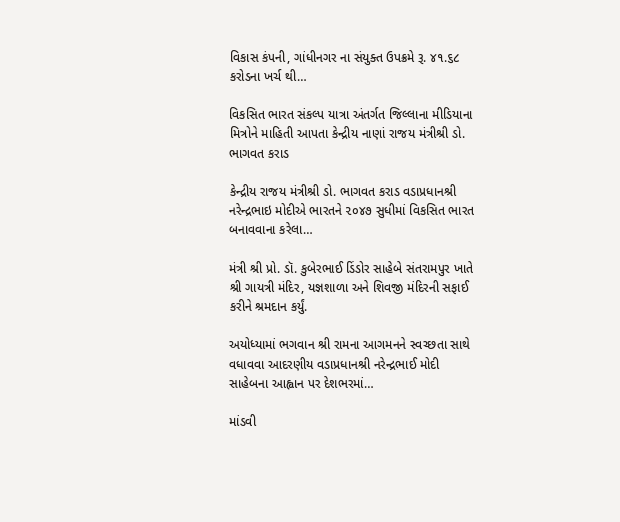વિકાસ કંપની, ગાંધીનગર ના સંયુક્ત ઉપક્રમે રૂ. ૪૧.૬૮ કરોડના ખર્ચ થી…

વિકસિત ભારત સંકલ્પ યાત્રા અંતર્ગત જિલ્લાના મીડિયાના મિત્રોને માહિતી આપતા કેન્દ્રીય નાણાં રાજય મંત્રીશ્રી ડો. ભાગવત કરાડ

કેન્દ્રીય રાજય મંત્રીશ્રી ડો. ભાગવત કરાડ વડાપ્રધાનશ્રી નરેન્દ્રભાઇ મોદીએ ભારતને ૨૦૪૭ સુધીમાં વિકસિત ભારત બનાવવાના કરેલા…

મંત્રી શ્રી પ્રો. ડૉ. કુબેરભાઈ ડિંડોર સાહેબે સંતરામપુર ખાતે શ્રી ગાયત્રી મંદિર, યજ્ઞશાળા અને શિવજી મંદિરની સફાઈ કરીને શ્રમદાન કર્યું.

અયોધ્યામાં ભગવાન શ્રી રામના આગમનને સ્વચ્છતા સાથે વધાવવા આદરણીય વડાપ્રધાનશ્રી નરેન્દ્રભાઈ મોદી સાહેબના આહ્વાન પર દેશભરમાં…

માંડવી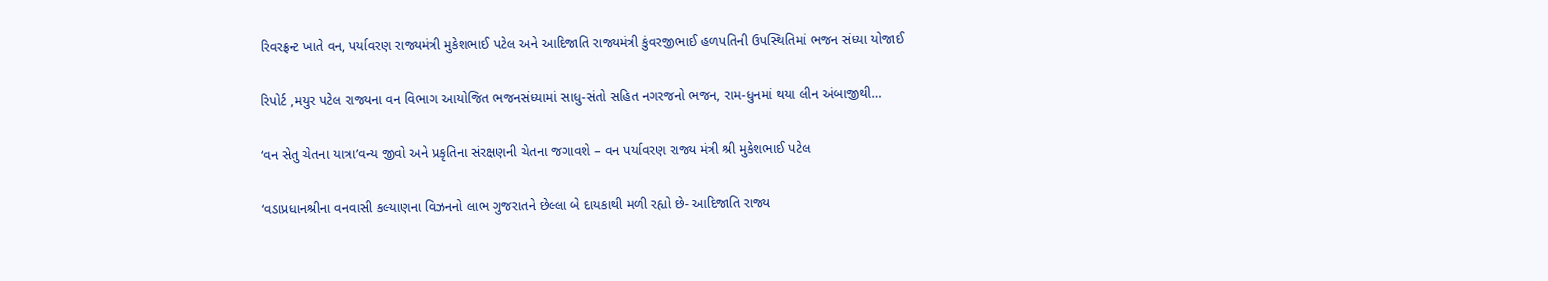રિવરફ્રન્ટ ખાતે વન, પર્યાવરણ રાજ્યમંત્રી મુકેશભાઈ પટેલ અને આદિજાતિ રાજ્યમંત્રી કુંવરજીભાઈ હળપતિની ઉપસ્થિતિમાં ભજન સંધ્યા યોજાઈ

રિપોર્ટ ,મયુર પટેલ રાજ્યના વન વિભાગ આયોજિત ભજનસંધ્યામાં સાધુ-સંતો સહિત નગરજનો ભજન, રામ-ધુનમાં થયા લીન અંબાજીથી…

‘વન સેતુ ચેતના યાત્રા’વન્ય જીવો અને પ્રકૃતિના સંરક્ષણની ચેતના જગાવશે – વન પર્યાવરણ રાજ્ય મંત્રી શ્રી મુકેશભાઈ પટેલ

‘વડાપ્રધાનશ્રીના વનવાસી કલ્યાણના વિઝનનો લાભ ગુજરાતને છેલ્લા બે દાયકાથી મળી રહ્યો છે- આદિજાતિ રાજ્ય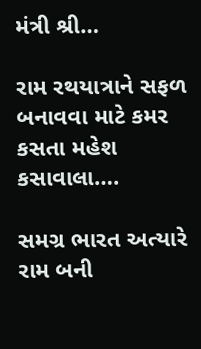મંત્રી શ્રી…

રામ રથયાત્રાને સફળ બનાવવા માટે કમર કસતા મહેશ કસાવાલા….

સમગ્ર ભારત અત્યારે રામ બની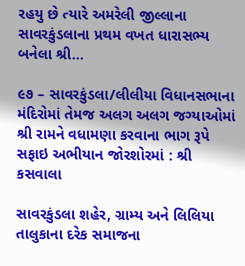રહયુ છે ત્યારે અમરેલી જીલ્લાના સાવરકુંડલાના પ્રથમ વખત ધારાસભ્ય બનેલા શ્રી…

૯૭ – સાવરકુંડલા/લીલીયા વિધાનસભાના મંદિરોમાં તેમજ અલગ અલગ જગ્યાઓમાં શ્રી રામને વધામણા કરવાના ભાગ રૂપે સફાઇ અભીયાન જોરશોરમાં : શ્રી કસવાલા

સાવરકુંડલા શહેર, ગ્રામ્ય અને લિલિયા તાલુકાના દરેક સમાજના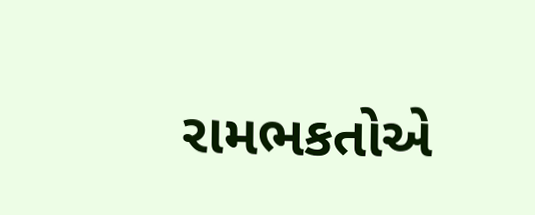રામભકતોએ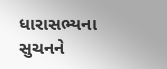ધારાસભ્યના સુચનને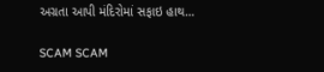અગ્રતા આપી મંદિરોમાં સફાઇ હાથ…

SCAM SCAM